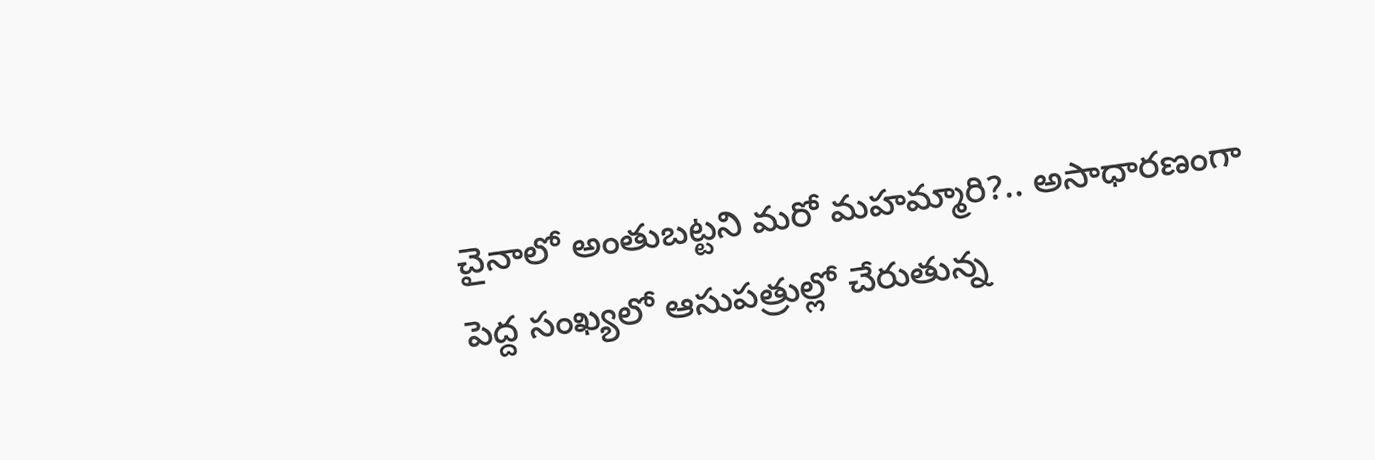చైనాలో అంతుబట్టని మరో మహమ్మారి?.. అసాధారణంగా పెద్ద సంఖ్యలో ఆసుపత్రుల్లో చేరుతున్న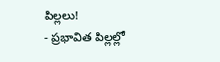పిల్లలు!
- ప్రభావిత పిల్లల్లో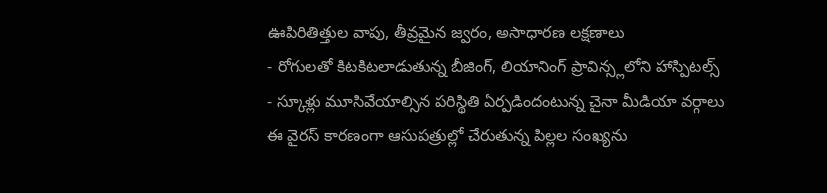ఊపిరితిత్తుల వాపు, తీవ్రమైన జ్వరం, అసాధారణ లక్షణాలు
- రోగులతో కిటకిటలాడుతున్న బీజింగ్, లియానింగ్ ప్రావిన్స్లలోని హాస్పిటల్స్
- స్కూళ్లు మూసివేయాల్సిన పరిస్థితి ఏర్పడిందంటున్న చైనా మీడియా వర్గాలు
ఈ వైరస్ కారణంగా ఆసుపత్రుల్లో చేరుతున్న పిల్లల సంఖ్యను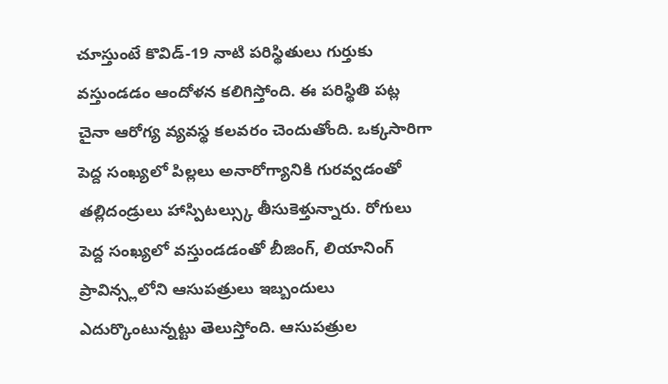చూస్తుంటే కొవిడ్-19 నాటి పరిస్థితులు గుర్తుకు వస్తుండడం ఆందోళన కలిగిస్తోంది. ఈ పరిస్థితి పట్ల చైనా ఆరోగ్య వ్యవస్థ కలవరం చెందుతోంది. ఒక్కసారిగా పెద్ద సంఖ్యలో పిల్లలు అనారోగ్యానికి గురవ్వడంతో తల్లిదండ్రులు హాస్పిటల్స్కు తీసుకెళ్తున్నారు. రోగులు పెద్ద సంఖ్యలో వస్తుండడంతో బీజింగ్, లియానింగ్ ప్రావిన్స్లలోని ఆసుపత్రులు ఇబ్బందులు ఎదుర్కొంటున్నట్టు తెలుస్తోంది. ఆసుపత్రుల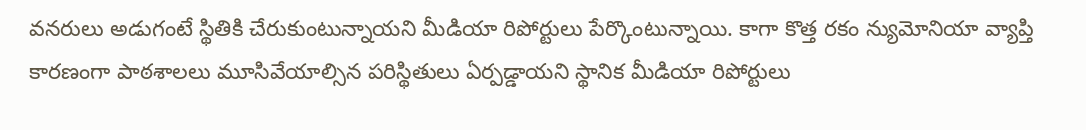వనరులు అడుగంటే స్థితికి చేరుకుంటున్నాయని మీడియా రిపోర్టులు పేర్కొంటున్నాయి. కాగా కొత్త రకం న్యుమోనియా వ్యాప్తి కారణంగా పాఠశాలలు మూసివేయాల్సిన పరిస్థితులు ఏర్పడ్డాయని స్థానిక మీడియా రిపోర్టులు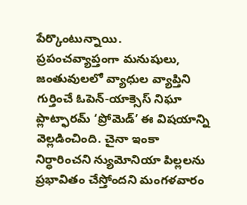పేర్కొంటున్నాయి.
ప్రపంచవ్యాప్తంగా మనుషులు, జంతువులలో వ్యాధుల వ్యాప్తిని గుర్తించే ఓపెన్-యాక్సెస్ నిఘా ప్లాట్ఫారమ్ ‘ప్రోమెడ్’ ఈ విషయాన్ని వెల్లడించింది. చైనా ఇంకా నిర్ధారించని న్యుమోనియా పిల్లలను ప్రభావితం చేస్తోందని మంగళవారం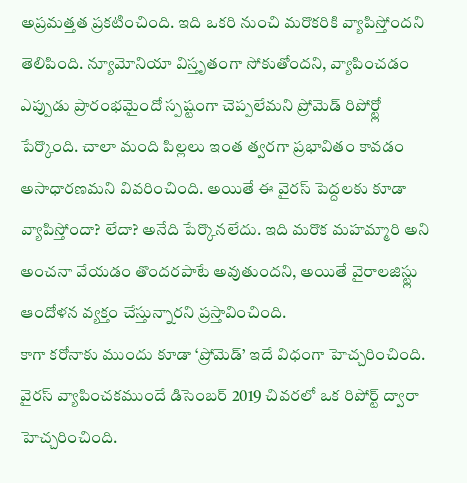అప్రమత్తత ప్రకటించింది. ఇది ఒకరి నుంచి మరొకరికి వ్యాపిస్తోందని తెలిపింది. న్యూమోనియా విస్తృతంగా సోకుతోందని, వ్యాపించడం ఎప్పుడు ప్రారంభమైందో స్పష్టంగా చెప్పలేమని ప్రోమెడ్ రిపోర్ట్లో పేర్కొంది. చాలా మంది పిల్లలు ఇంత త్వరగా ప్రభావితం కావడం అసాధారణమని వివరించింది. అయితే ఈ వైరస్ పెద్దలకు కూడా వ్యాపిస్తోందా? లేదా? అనేది పేర్కొనలేదు. ఇది మరొక మహమ్మారి అని అంచనా వేయడం తొందరపాటే అవుతుందని, అయితే వైరాలజిస్ట్లు ఆందోళన వ్యక్తం చేస్తున్నారని ప్రస్తావించింది.
కాగా కరోనాకు ముందు కూడా ‘ప్రోమెడ్’ ఇదే విధంగా హెచ్చరించింది. వైరస్ వ్యాపించకముందే డిసెంబర్ 2019 చివరలో ఒక రిపోర్ట్ ద్వారా హెచ్చరించింది.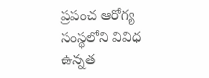ప్రపంచ ఆరోగ్య సంస్థలోని వివిధ ఉన్నత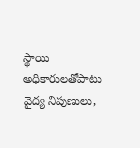స్థాయి అధికారులతోపాటు వైద్య నిపుణులు,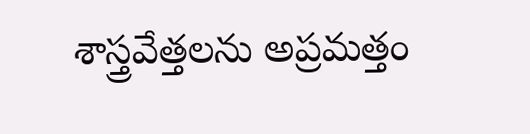శాస్త్రవేత్తలను అప్రమత్తం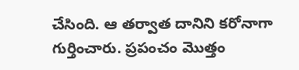చేసింది. ఆ తర్వాత దానిని కరోనాగా గుర్తించారు. ప్రపంచం మొత్తం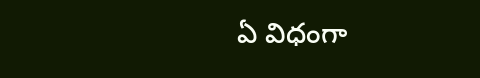ఏ విధంగా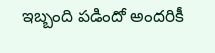ఇబ్బంది పడిందో అందరికీ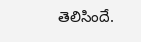తెలిసిందే.